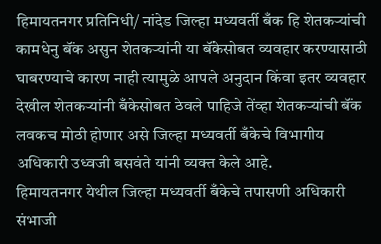हिमायतनगर प्रतिनिधी/ नांदेड जिल्हा मध्यवर्ती बँक हि शेतकऱ्यांची कामधेनु बॅंक असुन शेतकऱ्यांनी या बॅंकेसोबत व्यवहार करण्यासाठी घाबरण्याचे कारण नाही त्यामुळे आपले अनुदान किंवा इतर व्यवहार देखील शेतकऱ्यांनी बँकेसोबत ठेवले पाहिजे तेंव्हा शेतकऱ्यांची बॅंक लवकच मोठी होणार असे जिल्हा मध्यवर्ती बँकेचे विभागीय अधिकारी उध्वजी बसवंते यांनी व्यक्त केले आहे.
हिमायतनगर येथील जिल्हा मध्यवर्ती बँकेचे तपासणी अधिकारी संभाजी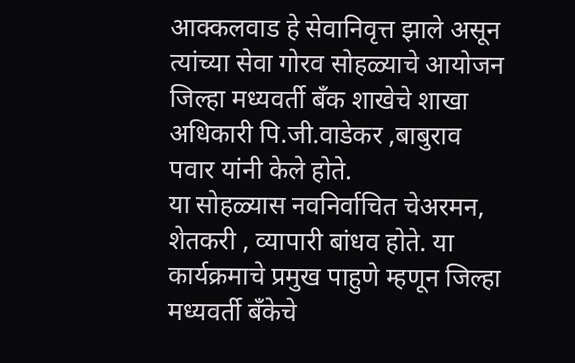आक्कलवाड हे सेवानिवृत्त झाले असून त्यांच्या सेवा गोरव सोहळ्याचे आयोजन जिल्हा मध्यवर्ती बँक शाखेचे शाखा अधिकारी पि.जी.वाडेकर ,बाबुराव पवार यांनी केले होते.
या सोहळ्यास नवनिर्वाचित चेअरमन, शेतकरी , व्यापारी बांधव होते. या कार्यक्रमाचे प्रमुख पाहुणे म्हणून जिल्हा मध्यवर्ती बँकेचे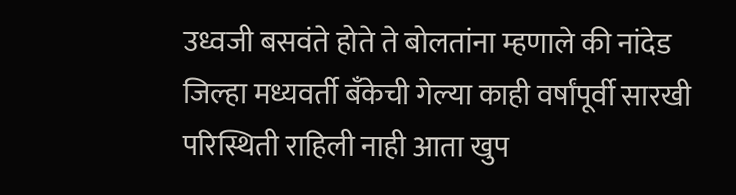उध्वजी बसवंते होते ते बोलतांना म्हणाले की नांदेड जिल्हा मध्यवर्ती बँकेची गेल्या काही वर्षांपूर्वी सारखी परिस्थिती राहिली नाही आता खुप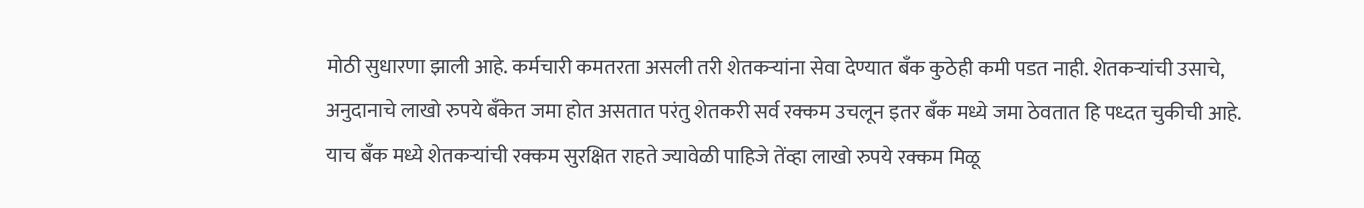मोठी सुधारणा झाली आहे. कर्मचारी कमतरता असली तरी शेतकऱ्यांना सेवा देण्यात बॅंक कुठेही कमी पडत नाही. शेतकऱ्यांची उसाचे, अनुदानाचे लाखो रुपये बॅंकेत जमा होत असतात परंतु शेतकरी सर्व रक्कम उचलून इतर बॅंक मध्ये जमा ठेवतात हि पध्दत चुकीची आहे. याच बॅंक मध्ये शेतकऱ्यांची रक्कम सुरक्षित राहते ज्यावेळी पाहिजे तेंव्हा लाखो रुपये रक्कम मिळू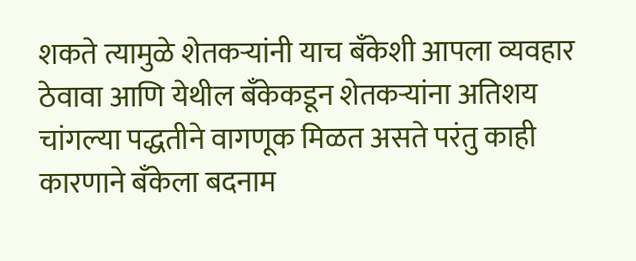शकते त्यामुळे शेतकऱ्यांनी याच बॅंकेशी आपला व्यवहार ठेवावा आणि येथील बॅंकेकडून शेतकऱ्यांना अतिशय चांगल्या पद्धतीने वागणूक मिळत असते परंतु काही कारणाने बॅंकेला बदनाम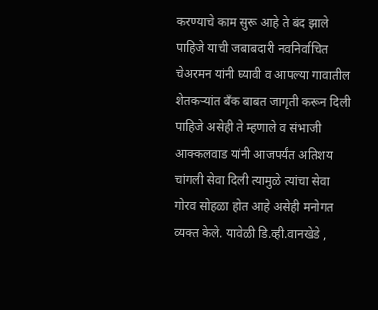करण्याचे काम सुरू आहे ते बंद झाले पाहिजे याची जबाबदारी नवनिर्वाचित चेअरमन यांनी घ्यावी व आपल्या गावातील शेतकऱ्यांत बॅंक बाबत जागृती करून दिली पाहिजे असेही ते म्हणाले व संभाजी आक्कलवाड यांनी आजपर्यंत अतिशय चांगली सेवा दिली त्यामुळे त्यांचा सेवा गोरव सोहळा होत आहे असेही मनोगत व्यक्त केले. यावेळी डि.व्ही.वानखेडे ,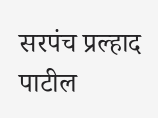सरपंच प्रल्हाद पाटील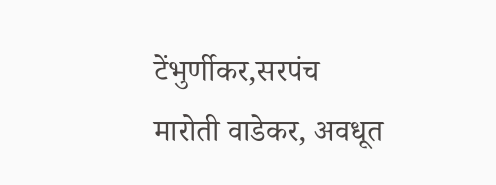टेंभुर्णीकर,सरपंच मारोती वाडेकर, अवधूत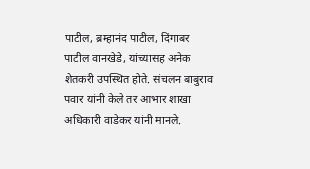पाटील, ब्रम्हानंद पाटील, दिंगाबर पाटील वानखेडे, यांच्यासह अनेक शेतकरी उपस्थित होते. संचलन बाबुराव पवार यांनी केले तर आभार शाखा अधिकारी वाडेकर यांनी मानले.